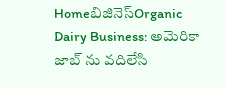Homeబిజినెస్Organic Dairy Business: అమెరికా జాబ్ ను వదిలేసి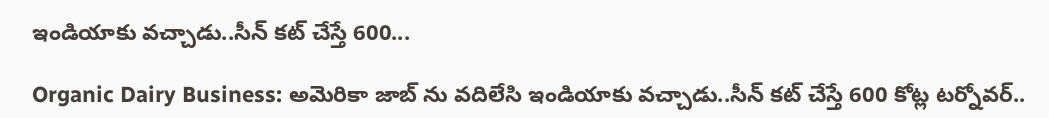ఇండియాకు వచ్చాడు..సీన్ కట్ చేస్తే 600...

Organic Dairy Business: అమెరికా జాబ్ ను వదిలేసి ఇండియాకు వచ్చాడు..సీన్ కట్ చేస్తే 600 కోట్ల టర్నోవర్..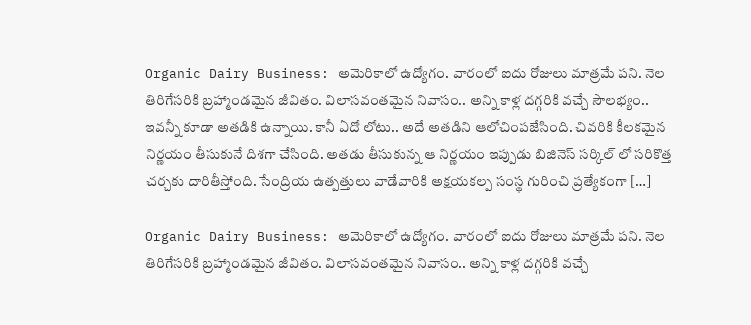Organic Dairy Business: అమెరికాలో ఉద్యోగం. వారంలో ఐదు రోజులు మాత్రమే పని. నెల తిరిగేసరికి బ్రహ్మాండమైన జీవితం. విలాసవంతమైన నివాసం.. అన్ని కాళ్ల దగ్గరికి వచ్చే సౌలభ్యం.. ఇవన్నీ కూడా అతడికి ఉన్నాయి. కానీ ఏదో లోటు.. అదే అతడిని ఆలోచింపజేసింది. చివరికి కీలకమైన నిర్ణయం తీసుకునే దిశగా చేసింది. అతడు తీసుకున్న ఆ నిర్ణయం ఇప్పుడు బిజినెస్ సర్కిల్ లో సరికొత్త చర్చకు దారితీస్తోంది. సేంద్రియ ఉత్పత్తులు వాడేవారికి అక్షయకల్ప సంస్థ గురించి ప్రత్యేకంగా […]

Organic Dairy Business: అమెరికాలో ఉద్యోగం. వారంలో ఐదు రోజులు మాత్రమే పని. నెల తిరిగేసరికి బ్రహ్మాండమైన జీవితం. విలాసవంతమైన నివాసం.. అన్ని కాళ్ల దగ్గరికి వచ్చే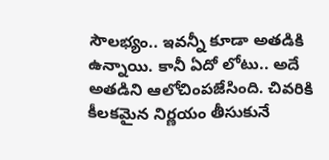సౌలభ్యం.. ఇవన్నీ కూడా అతడికి ఉన్నాయి. కానీ ఏదో లోటు.. అదే అతడిని ఆలోచింపజేసింది. చివరికి కీలకమైన నిర్ణయం తీసుకునే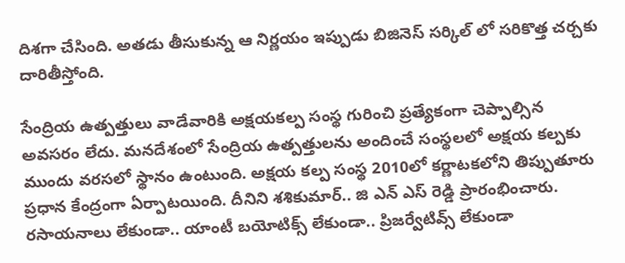దిశగా చేసింది. అతడు తీసుకున్న ఆ నిర్ణయం ఇప్పుడు బిజినెస్ సర్కిల్ లో సరికొత్త చర్చకు దారితీస్తోంది.

సేంద్రియ ఉత్పత్తులు వాడేవారికి అక్షయకల్ప సంస్థ గురించి ప్రత్యేకంగా చెప్పాల్సిన అవసరం లేదు. మనదేశంలో సేంద్రియ ఉత్పత్తులను అందించే సంస్థలలో అక్షయ కల్పకు ముందు వరసలో స్థానం ఉంటుంది. అక్షయ కల్ప సంస్థ 2010లో కర్ణాటకలోని తిప్పుతూరు ప్రధాన కేంద్రంగా ఏర్పాటయింది. దీనిని శశికుమార్.. జి ఎన్ ఎస్ రెడ్డి ప్రారంభించారు. రసాయనాలు లేకుండా.. యాంటీ బయోటిక్స్ లేకుండా.. ప్రిజర్వేటివ్స్ లేకుండా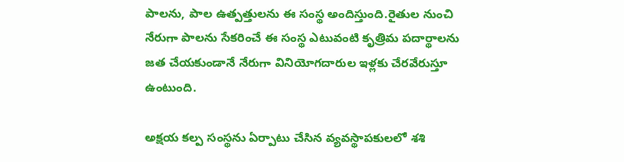పాలను, పాల ఉత్పత్తులను ఈ సంస్థ అందిస్తుంది.రైతుల నుంచి నేరుగా పాలను సేకరించే ఈ సంస్థ ఎటువంటి కృత్రిమ పదార్థాలను జత చేయకుండానే నేరుగా వినియోగదారుల ఇళ్లకు చేరవేరుస్తూ ఉంటుంది.

అక్షయ కల్ప సంస్థను ఏర్పాటు చేసిన వ్యవస్థాపకులలో శశి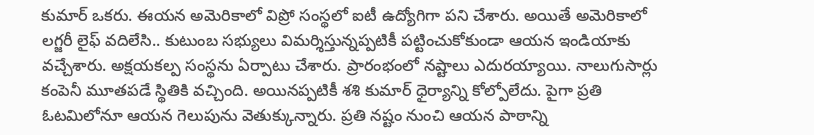కుమార్ ఒకరు. ఈయన అమెరికాలో విప్రో సంస్థలో ఐటీ ఉద్యోగిగా పని చేశారు. అయితే అమెరికాలో లగ్జరీ లైఫ్ వదిలేసి.. కుటుంబ సభ్యులు విమర్శిస్తున్నప్పటికీ పట్టించుకోకుండా ఆయన ఇండియాకు వచ్చేశారు. అక్షయకల్ప సంస్థను ఏర్పాటు చేశారు. ప్రారంభంలో నష్టాలు ఎదురయ్యాయి. నాలుగుసార్లు కంపెనీ మూతపడే స్థితికి వచ్చింది. అయినప్పటికీ శశి కుమార్ ధైర్యాన్ని కోల్పోలేదు. పైగా ప్రతి ఓటమిలోనూ ఆయన గెలుపును వెతుక్కున్నారు. ప్రతి నష్టం నుంచి ఆయన పాఠాన్ని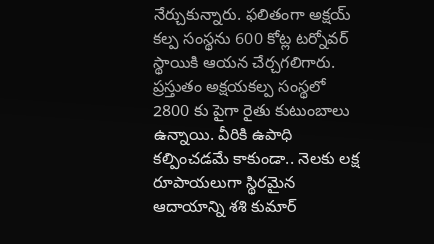నేర్చుకున్నారు. ఫలితంగా అక్షయ్ కల్ప సంస్థను 600 కోట్ల టర్నోవర్ స్థాయికి ఆయన చేర్చగలిగారు. ప్రస్తుతం అక్షయకల్ప సంస్థలో 2800 కు పైగా రైతు కుటుంబాలు ఉన్నాయి. వీరికి ఉపాధి కల్పించడమే కాకుండా.. నెలకు లక్ష రూపాయలుగా స్థిరమైన ఆదాయాన్ని శశి కుమార్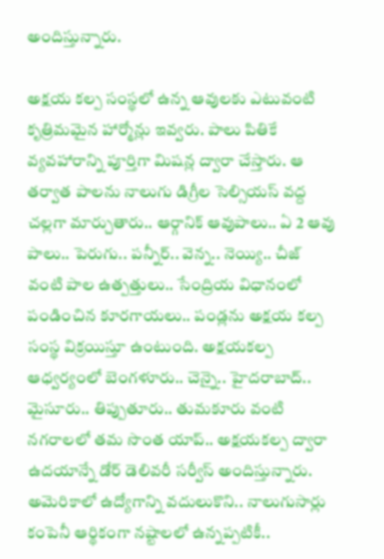అందిస్తున్నారు.

అక్షయ కల్ప సంస్థలో ఉన్న ఆవులకు ఎటువంటి కృత్రిమమైన హార్మోన్లు ఇవ్వరు. పాలు పితికే వ్యవహారాన్ని పూర్తిగా మిషన్ల ద్వారా చేస్తారు. ఆ తర్వాత పాలను నాలుగు డిగ్రీల సెల్సియస్ వద్ద చల్లగా మార్చుతారు.. ఆర్గానిక్ ఆవుపాలు.. ఏ 2 ఆవు పాలు.. పెరుగు.. పన్నీర్.. వెన్న.. నెయ్యి.. చీజ్ వంటి పాల ఉత్పత్తులు.. సేంద్రియ విధానంలో పండించిన కూరగాయలు.. పండ్లను అక్షయ కల్ప సంస్థ విక్రయిస్తూ ఉంటుంది. అక్షయకల్ప ఆధ్వర్యంలో బెంగళూరు.. చెన్నై.. హైదరాబాద్.. మైసూరు.. తిప్పుతూరు.. తుమకూరు వంటి నగరాలలో తమ సొంత యాప్.. అక్షయకల్ప ద్వారా ఉదయాన్నే డోర్ డెలివరీ సర్వీస్ అందిస్తున్నారు. అమెరికాలో ఉద్యోగాన్ని వదులుకొని.. నాలుగుసార్లు కంపెనీ ఆర్థికంగా నష్టాలలో ఉన్నప్పటికీ..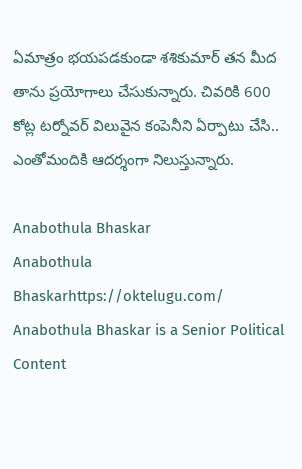ఏమాత్రం భయపడకుండా శశికుమార్ తన మీద తాను ప్రయోగాలు చేసుకున్నారు. చివరికి 600 కోట్ల టర్నోవర్ విలువైన కంపెనీని ఏర్పాటు చేసి.. ఎంతోమందికి ఆదర్శంగా నిలుస్తున్నారు.

Anabothula Bhaskar
Anabothula Bhaskarhttps://oktelugu.com/
Anabothula Bhaskar is a Senior Political Content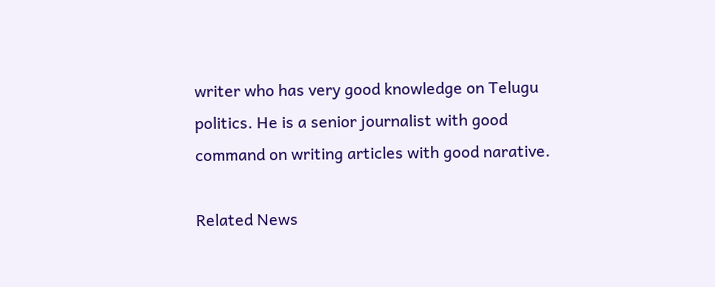writer who has very good knowledge on Telugu politics. He is a senior journalist with good command on writing articles with good narative.

Related News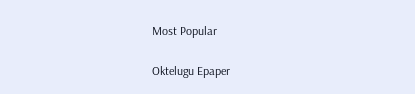Most Popular

Oktelugu Epaper